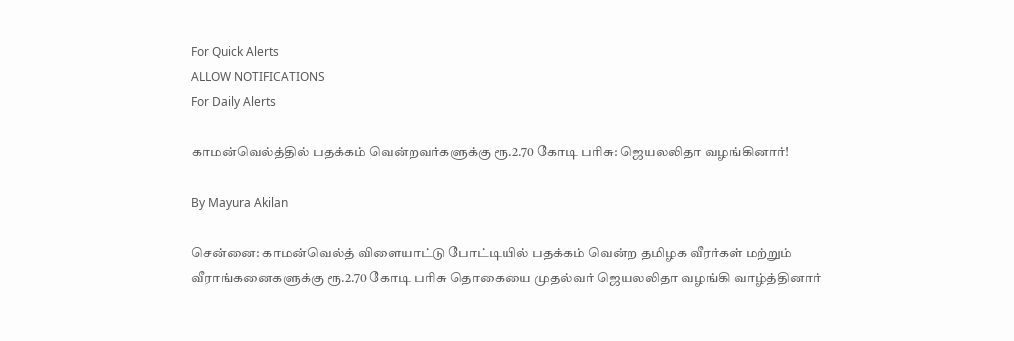For Quick Alerts
ALLOW NOTIFICATIONS
For Daily Alerts

காமன்வெல்த்தில் பதக்கம் வென்றவர்களுக்கு ரூ.2.70 கோடி பரிசு: ஜெயலலிதா வழங்கினார்!

By Mayura Akilan

சென்னை: காமன்வெல்த் விளையாட்டு போட்டியில் பதக்கம் வென்ற தமிழக வீரர்கள் மற்றும் வீராங்கனைகளுக்கு ரூ.2.70 கோடி பரிசு தொகையை முதல்வர் ஜெயலலிதா வழங்கி வாழ்த்தினார்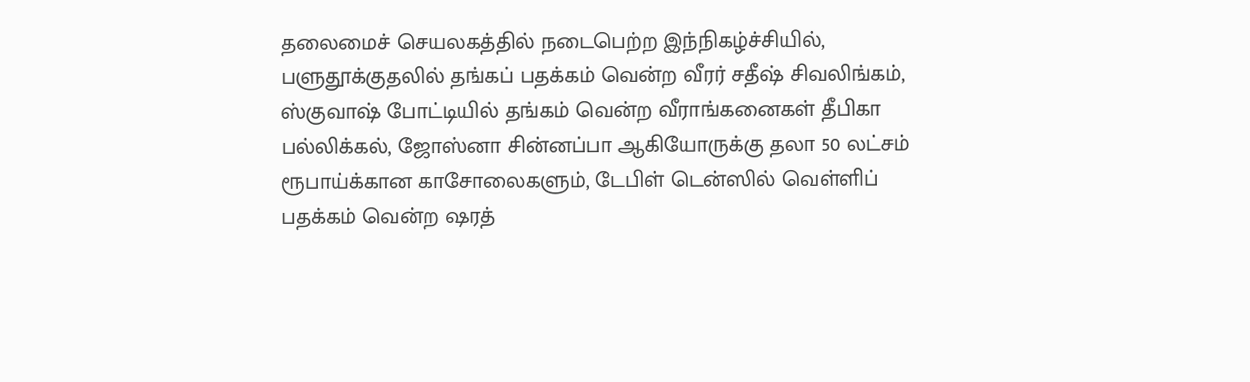தலைமைச் செயலகத்தில் நடைபெற்ற இந்நிகழ்ச்சியில், பளுதூக்குதலில் தங்கப் பதக்கம் வென்ற வீரர் சதீஷ் சிவலிங்கம், ஸ்குவாஷ் போட்டியில் தங்கம் வென்ற வீராங்கனைகள் தீபிகா பல்லிக்கல், ஜோஸ்னா சின்னப்பா ஆகியோருக்கு தலா 50 லட்சம் ரூபாய்க்கான காசோலைகளும், டேபிள் டென்ஸில் வெள்ளிப் பதக்கம் வென்ற ஷரத்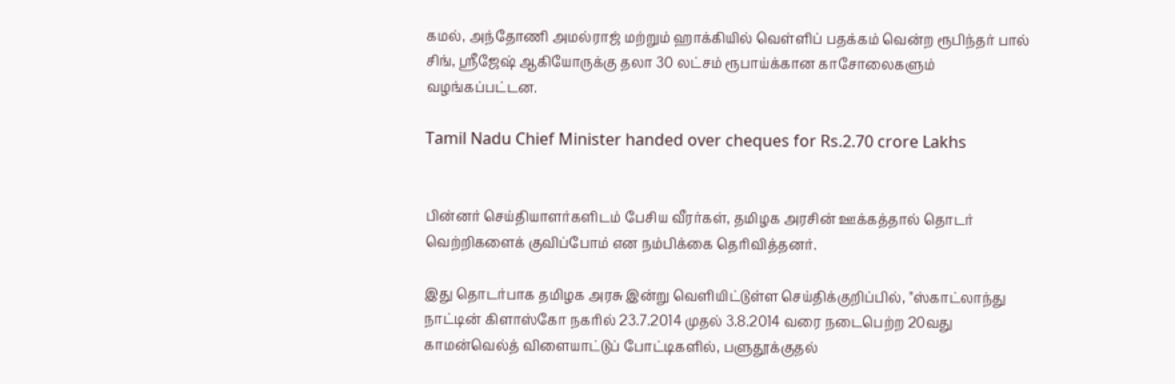கமல், அந்தோணி அமல்ராஜ் மற்றும் ஹாக்கியில் வெள்ளிப் பதக்கம் வென்ற ரூபிந்தர் பால் சிங், ஸ்ரீஜேஷ் ஆகியோருக்கு தலா 30 லட்சம் ரூபாய்க்கான காசோலைகளும் வழங்கப்பட்டன.

Tamil Nadu Chief Minister handed over cheques for Rs.2.70 crore Lakhs


பின்னர் செய்தியாளர்களிடம் பேசிய வீரர்கள், தமிழக அரசின் ஊக்கத்தால் தொடர் வெற்றிகளைக் குவிப்போம் என நம்பிக்கை தெரிவித்தனர்.

இது தொடர்பாக தமிழக அரசு இன்று வெளியிட்டுள்ள செய்திக்குறிப்பில், "ஸ்காட்லாந்து நாட்டின் கிளாஸ்கோ நகரில் 23.7.2014 முதல் 3.8.2014 வரை நடைபெற்ற 20வது காமன்வெல்த் விளையாட்டுப் போட்டிகளில், பளுதூக்குதல்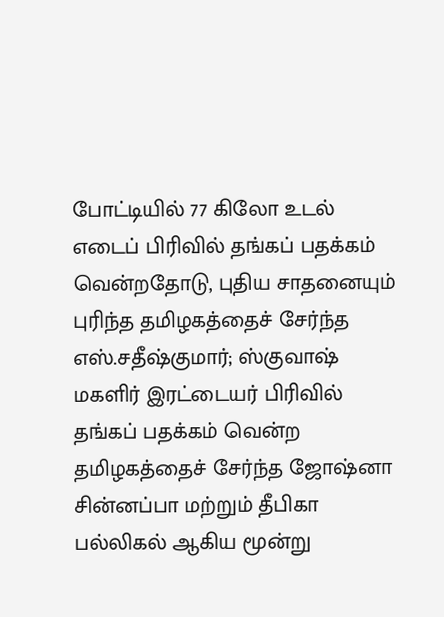போட்டியில் 77 கிலோ உடல் எடைப் பிரிவில் தங்கப் பதக்கம் வென்றதோடு, புதிய சாதனையும் புரிந்த தமிழகத்தைச் சேர்ந்த எஸ்.சதீஷ்குமார்; ஸ்குவாஷ் மகளிர் இரட்டையர் பிரிவில் தங்கப் பதக்கம் வென்ற தமிழகத்தைச் சேர்ந்த ஜோஷ்னா சின்னப்பா மற்றும் தீபிகா பல்லிகல் ஆகிய மூன்று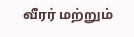வீரர் மற்றும்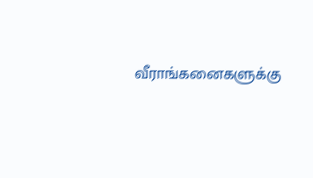வீராங்கனைகளுக்கு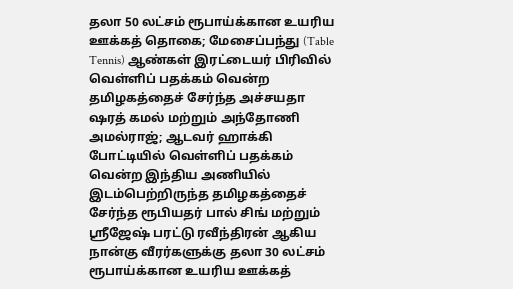தலா 50 லட்சம் ரூபாய்க்கான உயரிய ஊக்கத் தொகை; மேசைப்பந்து (Table Tennis) ஆண்கள் இரட்டையர் பிரிவில் வெள்ளிப் பதக்கம் வென்ற தமிழகத்தைச் சேர்ந்த அச்சயதா ஷரத் கமல் மற்றும் அந்தோணி அமல்ராஜ்; ஆடவர் ஹாக்கி போட்டியில் வெள்ளிப் பதக்கம் வென்ற இந்திய அணியில் இடம்பெற்றிருந்த தமிழகத்தைச் சேர்ந்த ரூபியதர் பால் சிங் மற்றும் ஸ்ரீஜேஷ் பரட்டு ரவீந்திரன் ஆகிய நான்கு வீரர்களுக்கு தலா 30 லட்சம் ரூபாய்க்கான உயரிய ஊக்கத்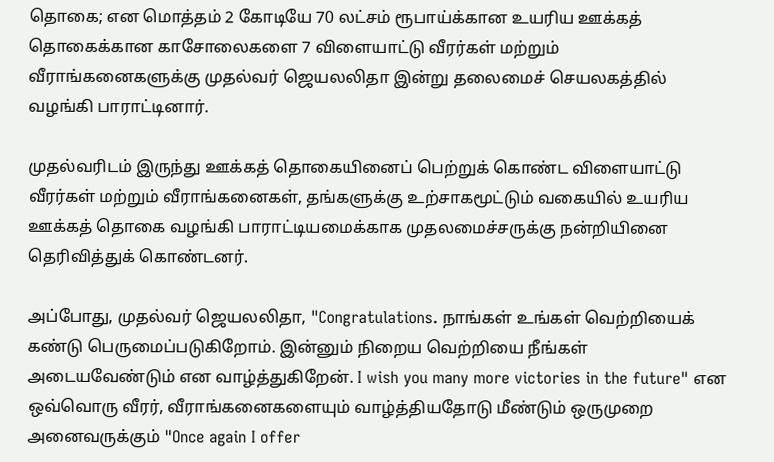தொகை; என மொத்தம் 2 கோடியே 70 லட்சம் ரூபாய்க்கான உயரிய ஊக்கத் தொகைக்கான காசோலைகளை 7 விளையாட்டு வீரர்கள் மற்றும் வீராங்கனைகளுக்கு முதல்வர் ஜெயலலிதா இன்று தலைமைச் செயலகத்தில் வழங்கி பாராட்டினார்.

முதல்வரிடம் இருந்து ஊக்கத் தொகையினைப் பெற்றுக் கொண்ட விளையாட்டு வீரர்கள் மற்றும் வீராங்கனைகள், தங்களுக்கு உற்சாகமூட்டும் வகையில் உயரிய ஊக்கத் தொகை வழங்கி பாராட்டியமைக்காக முதலமைச்சருக்கு நன்றியினை தெரிவித்துக் கொண்டனர்.

அப்போது, முதல்வர் ஜெயலலிதா, "Congratulations. நாங்கள் உங்கள் வெற்றியைக் கண்டு பெருமைப்படுகிறோம். இன்னும் நிறைய வெற்றியை நீங்கள் அடையவேண்டும் என வாழ்த்துகிறேன். I wish you many more victories in the future" என ஒவ்வொரு வீரர், வீராங்கனைகளையும் வாழ்த்தியதோடு மீண்டும் ஒருமுறை அனைவருக்கும் "Once again I offer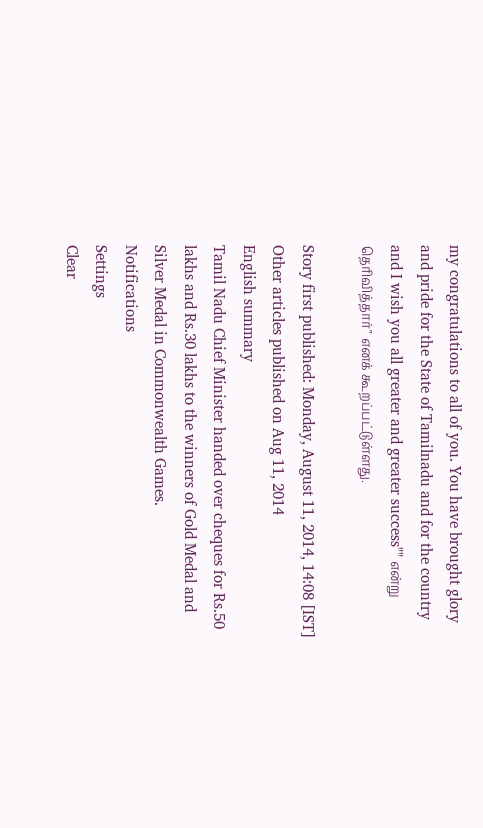my congratulations to all of you. You have brought glory and pride for the State of Tamilnadu and for the country and I wish you all greater and greater success"" என்று தெரிவித்தார்" எனக் கூறப்பட்டுள்ளது.

Story first published: Monday, August 11, 2014, 14:08 [IST]
Other articles published on Aug 11, 2014
English summary
Tamil Nadu Chief Minister handed over cheques for Rs.50 lakhs and Rs.30 lakhs to the winners of Gold Medal and Silver Medal in Commonwealth Games.
Notifications
Settings
Clear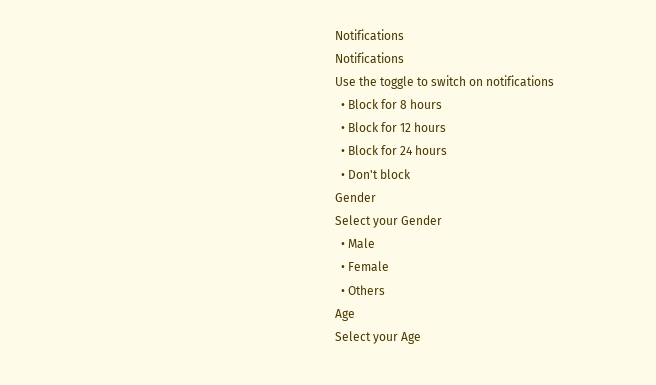Notifications
Notifications
Use the toggle to switch on notifications
  • Block for 8 hours
  • Block for 12 hours
  • Block for 24 hours
  • Don't block
Gender
Select your Gender
  • Male
  • Female
  • Others
Age
Select your Age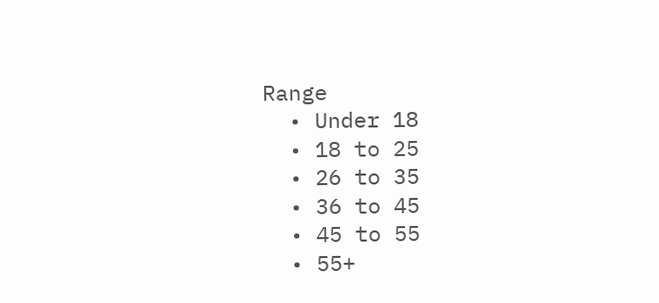Range
  • Under 18
  • 18 to 25
  • 26 to 35
  • 36 to 45
  • 45 to 55
  • 55+